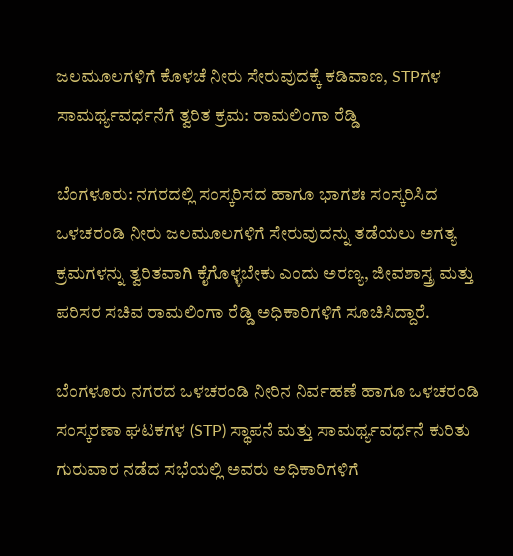ಜಲಮೂಲಗಳಿಗೆ ಕೊಳಚೆ ನೀರು ಸೇರುವುದಕ್ಕೆ ಕಡಿವಾಣ, STPಗಳ ಸಾಮರ್ಥ್ಯವರ್ಧನೆಗೆ ತ್ವರಿತ ಕ್ರಮ: ರಾಮಲಿಂಗಾ ರೆಡ್ಡಿ

ಬೆಂಗಳೂರು: ನಗರದಲ್ಲಿ ಸಂಸ್ಕರಿಸದ ಹಾಗೂ ಭಾಗಶಃ ಸಂಸ್ಕರಿಸಿದ ಒಳಚರಂಡಿ ನೀರು ಜಲಮೂಲಗಳಿಗೆ ಸೇರುವುದನ್ನು ತಡೆಯಲು ಅಗತ್ಯ ಕ್ರಮಗಳನ್ನು ತ್ವರಿತವಾಗಿ ಕೈಗೊಳ್ಳಬೇಕು ಎಂದು ಅರಣ್ಯ, ಜೀವಶಾಸ್ತ್ರ ಮತ್ತು ಪರಿಸರ ಸಚಿವ ರಾಮಲಿಂಗಾ ರೆಡ್ಡಿ ಅಧಿಕಾರಿಗಳಿಗೆ ಸೂಚಿಸಿದ್ದಾರೆ.

ಬೆಂಗಳೂರು ನಗರದ ಒಳಚರಂಡಿ ನೀರಿನ ನಿರ್ವಹಣೆ ಹಾಗೂ ಒಳಚರಂಡಿ ಸಂಸ್ಕರಣಾ ಘಟಕಗಳ (STP) ಸ್ಥಾಪನೆ ಮತ್ತು ಸಾಮರ್ಥ್ಯವರ್ಧನೆ ಕುರಿತು ಗುರುವಾರ ನಡೆದ ಸಭೆಯಲ್ಲಿ ಅವರು ಅಧಿಕಾರಿಗಳಿಗೆ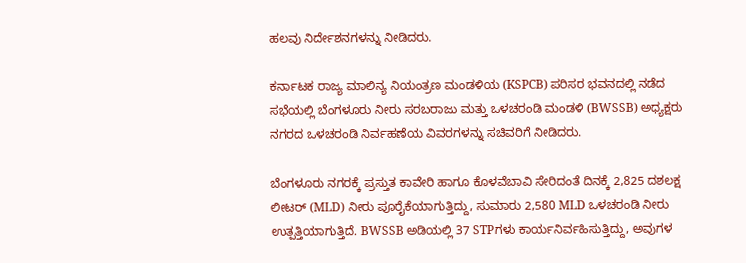ಹಲವು ನಿರ್ದೇಶನಗಳನ್ನು ನೀಡಿದರು.

ಕರ್ನಾಟಕ ರಾಜ್ಯ ಮಾಲಿನ್ಯ ನಿಯಂತ್ರಣ ಮಂಡಳಿಯ (KSPCB) ಪರಿಸರ ಭವನದಲ್ಲಿ ನಡೆದ ಸಭೆಯಲ್ಲಿ ಬೆಂಗಳೂರು ನೀರು ಸರಬರಾಜು ಮತ್ತು ಒಳಚರಂಡಿ ಮಂಡಳಿ (BWSSB) ಅಧ್ಯಕ್ಷರು ನಗರದ ಒಳಚರಂಡಿ ನಿರ್ವಹಣೆಯ ವಿವರಗಳನ್ನು ಸಚಿವರಿಗೆ ನೀಡಿದರು.

ಬೆಂಗಳೂರು ನಗರಕ್ಕೆ ಪ್ರಸ್ತುತ ಕಾವೇರಿ ಹಾಗೂ ಕೊಳವೆಬಾವಿ ಸೇರಿದಂತೆ ದಿನಕ್ಕೆ 2,825 ದಶಲಕ್ಷ ಲೀಟರ್ (MLD) ನೀರು ಪೂರೈಕೆಯಾಗುತ್ತಿದ್ದು, ಸುಮಾರು 2,580 MLD ಒಳಚರಂಡಿ ನೀರು ಉತ್ಪತ್ತಿಯಾಗುತ್ತಿದೆ. BWSSB ಅಡಿಯಲ್ಲಿ 37 STPಗಳು ಕಾರ್ಯನಿರ್ವಹಿಸುತ್ತಿದ್ದು, ಅವುಗಳ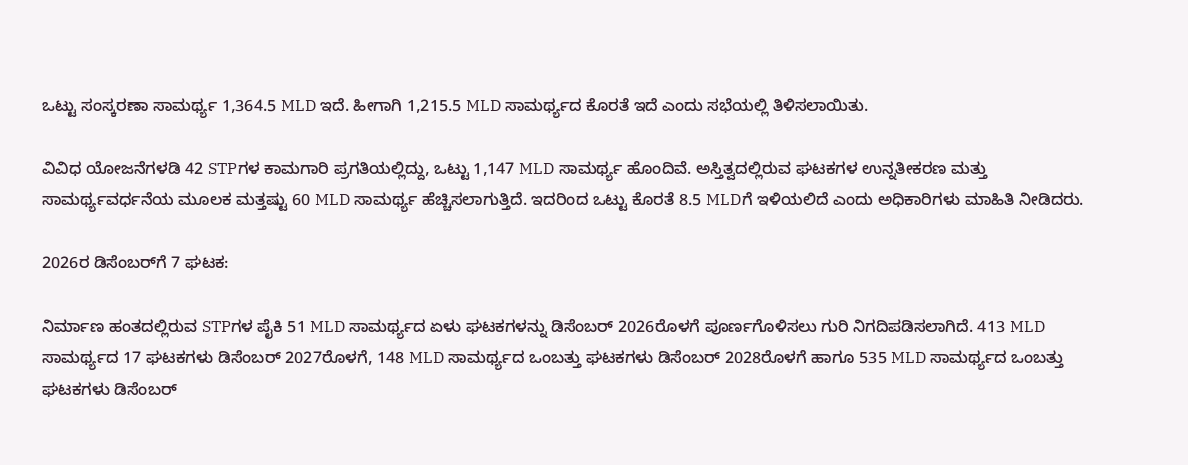ಒಟ್ಟು ಸಂಸ್ಕರಣಾ ಸಾಮರ್ಥ್ಯ 1,364.5 MLD ಇದೆ. ಹೀಗಾಗಿ 1,215.5 MLD ಸಾಮರ್ಥ್ಯದ ಕೊರತೆ ಇದೆ ಎಂದು ಸಭೆಯಲ್ಲಿ ತಿಳಿಸಲಾಯಿತು.

ವಿವಿಧ ಯೋಜನೆಗಳಡಿ 42 STPಗಳ ಕಾಮಗಾರಿ ಪ್ರಗತಿಯಲ್ಲಿದ್ದು, ಒಟ್ಟು 1,147 MLD ಸಾಮರ್ಥ್ಯ ಹೊಂದಿವೆ. ಅಸ್ತಿತ್ವದಲ್ಲಿರುವ ಘಟಕಗಳ ಉನ್ನತೀಕರಣ ಮತ್ತು ಸಾಮರ್ಥ್ಯವರ್ಧನೆಯ ಮೂಲಕ ಮತ್ತಷ್ಟು 60 MLD ಸಾಮರ್ಥ್ಯ ಹೆಚ್ಚಿಸಲಾಗುತ್ತಿದೆ. ಇದರಿಂದ ಒಟ್ಟು ಕೊರತೆ 8.5 MLDಗೆ ಇಳಿಯಲಿದೆ ಎಂದು ಅಧಿಕಾರಿಗಳು ಮಾಹಿತಿ ನೀಡಿದರು.

2026ರ ಡಿಸೆಂಬರ್‌ಗೆ 7 ಘಟಕ:

ನಿರ್ಮಾಣ ಹಂತದಲ್ಲಿರುವ STPಗಳ ಪೈಕಿ 51 MLD ಸಾಮರ್ಥ್ಯದ ಏಳು ಘಟಕಗಳನ್ನು ಡಿಸೆಂಬರ್ 2026ರೊಳಗೆ ಪೂರ್ಣಗೊಳಿಸಲು ಗುರಿ ನಿಗದಿಪಡಿಸಲಾಗಿದೆ. 413 MLD ಸಾಮರ್ಥ್ಯದ 17 ಘಟಕಗಳು ಡಿಸೆಂಬರ್ 2027ರೊಳಗೆ, 148 MLD ಸಾಮರ್ಥ್ಯದ ಒಂಬತ್ತು ಘಟಕಗಳು ಡಿಸೆಂಬರ್ 2028ರೊಳಗೆ ಹಾಗೂ 535 MLD ಸಾಮರ್ಥ್ಯದ ಒಂಬತ್ತು ಘಟಕಗಳು ಡಿಸೆಂಬರ್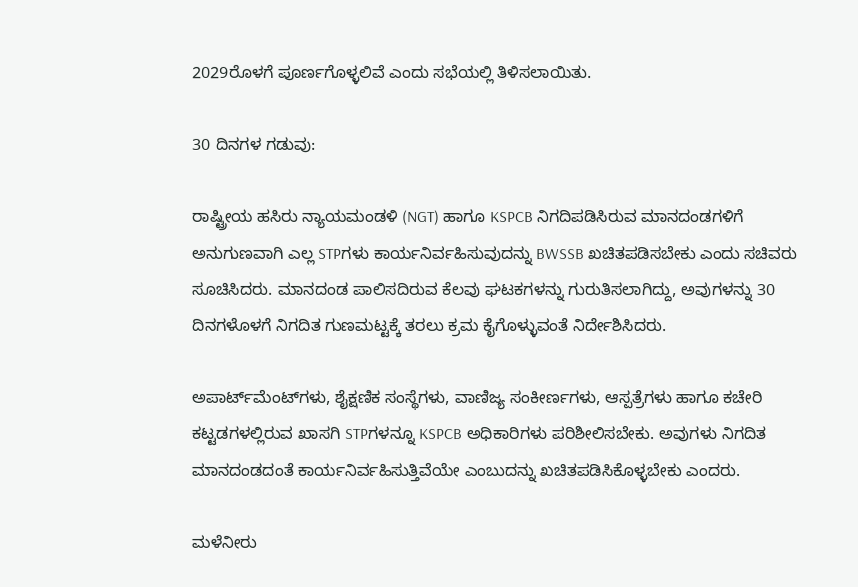2029ರೊಳಗೆ ಪೂರ್ಣಗೊಳ್ಳಲಿವೆ ಎಂದು ಸಭೆಯಲ್ಲಿ ತಿಳಿಸಲಾಯಿತು.

30 ದಿನಗಳ ಗಡುವು:

ರಾಷ್ಟ್ರೀಯ ಹಸಿರು ನ್ಯಾಯಮಂಡಳಿ (NGT) ಹಾಗೂ KSPCB ನಿಗದಿಪಡಿಸಿರುವ ಮಾನದಂಡಗಳಿಗೆ ಅನುಗುಣವಾಗಿ ಎಲ್ಲ STPಗಳು ಕಾರ್ಯನಿರ್ವಹಿಸುವುದನ್ನು BWSSB ಖಚಿತಪಡಿಸಬೇಕು ಎಂದು ಸಚಿವರು ಸೂಚಿಸಿದರು. ಮಾನದಂಡ ಪಾಲಿಸದಿರುವ ಕೆಲವು ಘಟಕಗಳನ್ನು ಗುರುತಿಸಲಾಗಿದ್ದು, ಅವುಗಳನ್ನು 30 ದಿನಗಳೊಳಗೆ ನಿಗದಿತ ಗುಣಮಟ್ಟಕ್ಕೆ ತರಲು ಕ್ರಮ ಕೈಗೊಳ್ಳುವಂತೆ ನಿರ್ದೇಶಿಸಿದರು.

ಅಪಾರ್ಟ್‌ಮೆಂಟ್‌ಗಳು, ಶೈಕ್ಷಣಿಕ ಸಂಸ್ಥೆಗಳು, ವಾಣಿಜ್ಯ ಸಂಕೀರ್ಣಗಳು, ಆಸ್ಪತ್ರೆಗಳು ಹಾಗೂ ಕಚೇರಿ ಕಟ್ಟಡಗಳಲ್ಲಿರುವ ಖಾಸಗಿ STPಗಳನ್ನೂ KSPCB ಅಧಿಕಾರಿಗಳು ಪರಿಶೀಲಿಸಬೇಕು. ಅವುಗಳು ನಿಗದಿತ ಮಾನದಂಡದಂತೆ ಕಾರ್ಯನಿರ್ವಹಿಸುತ್ತಿವೆಯೇ ಎಂಬುದನ್ನು ಖಚಿತಪಡಿಸಿಕೊಳ್ಳಬೇಕು ಎಂದರು.

ಮಳೆನೀರು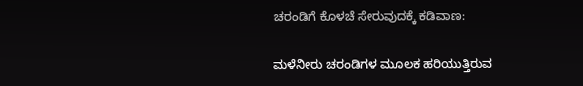ಚರಂಡಿಗೆ ಕೊಳಚೆ ಸೇರುವುದಕ್ಕೆ ಕಡಿವಾಣ:

ಮಳೆನೀರು ಚರಂಡಿಗಳ ಮೂಲಕ ಹರಿಯುತ್ತಿರುವ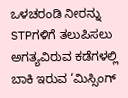ಒಳಚರಂಡಿ ನೀರನ್ನು STPಗಳಿಗೆ ತಲುಪಿಸಲು ಅಗತ್ಯವಿರುವ ಕಡೆಗಳಲ್ಲಿ ಬಾಕಿ ಇರುವ ‘ಮಿಸ್ಸಿಂಗ್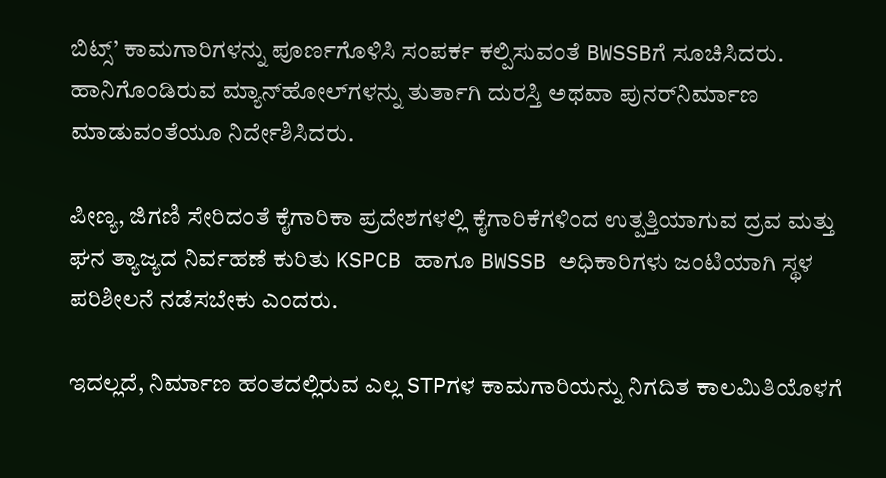ಬಿಟ್ಸ್’ ಕಾಮಗಾರಿಗಳನ್ನು ಪೂರ್ಣಗೊಳಿಸಿ ಸಂಪರ್ಕ ಕಲ್ಪಿಸುವಂತೆ BWSSBಗೆ ಸೂಚಿಸಿದರು. ಹಾನಿಗೊಂಡಿರುವ ಮ್ಯಾನ್‌ಹೋಲ್‌ಗಳನ್ನು ತುರ್ತಾಗಿ ದುರಸ್ತಿ ಅಥವಾ ಪುನರ್‌ನಿರ್ಮಾಣ ಮಾಡುವಂತೆಯೂ ನಿರ್ದೇಶಿಸಿದರು.

ಪೀಣ್ಯ, ಜಿಗಣಿ ಸೇರಿದಂತೆ ಕೈಗಾರಿಕಾ ಪ್ರದೇಶಗಳಲ್ಲಿ ಕೈಗಾರಿಕೆಗಳಿಂದ ಉತ್ಪತ್ತಿಯಾಗುವ ದ್ರವ ಮತ್ತು ಘನ ತ್ಯಾಜ್ಯದ ನಿರ್ವಹಣೆ ಕುರಿತು KSPCB ಹಾಗೂ BWSSB ಅಧಿಕಾರಿಗಳು ಜಂಟಿಯಾಗಿ ಸ್ಥಳ ಪರಿಶೀಲನೆ ನಡೆಸಬೇಕು ಎಂದರು.

ಇದಲ್ಲದೆ, ನಿರ್ಮಾಣ ಹಂತದಲ್ಲಿರುವ ಎಲ್ಲ STPಗಳ ಕಾಮಗಾರಿಯನ್ನು ನಿಗದಿತ ಕಾಲಮಿತಿಯೊಳಗೆ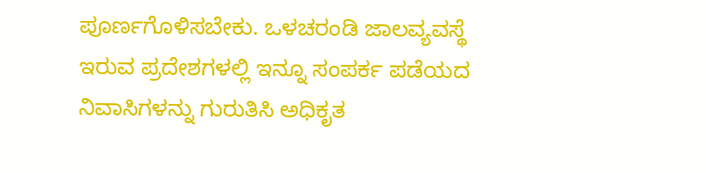ಪೂರ್ಣಗೊಳಿಸಬೇಕು. ಒಳಚರಂಡಿ ಜಾಲವ್ಯವಸ್ಥೆ ಇರುವ ಪ್ರದೇಶಗಳಲ್ಲಿ ಇನ್ನೂ ಸಂಪರ್ಕ ಪಡೆಯದ ನಿವಾಸಿಗಳನ್ನು ಗುರುತಿಸಿ ಅಧಿಕೃತ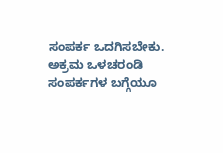ಸಂಪರ್ಕ ಒದಗಿಸಬೇಕು. ಅಕ್ರಮ ಒಳಚರಂಡಿ ಸಂಪರ್ಕಗಳ ಬಗ್ಗೆಯೂ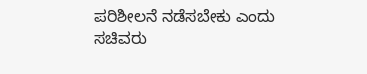ಪರಿಶೀಲನೆ ನಡೆಸಬೇಕು ಎಂದು ಸಚಿವರು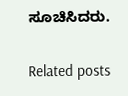ಸೂಚಿಸಿದರು.

Related posts